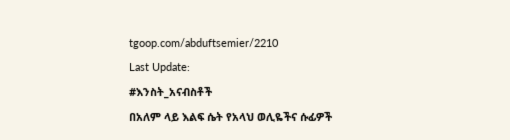tgoop.com/abduftsemier/2210
Last Update:
#እንስት_አናብስቶች
በአለም ላይ እልፍ ሴት የአላህ ወሊዬችና ሱፊዎች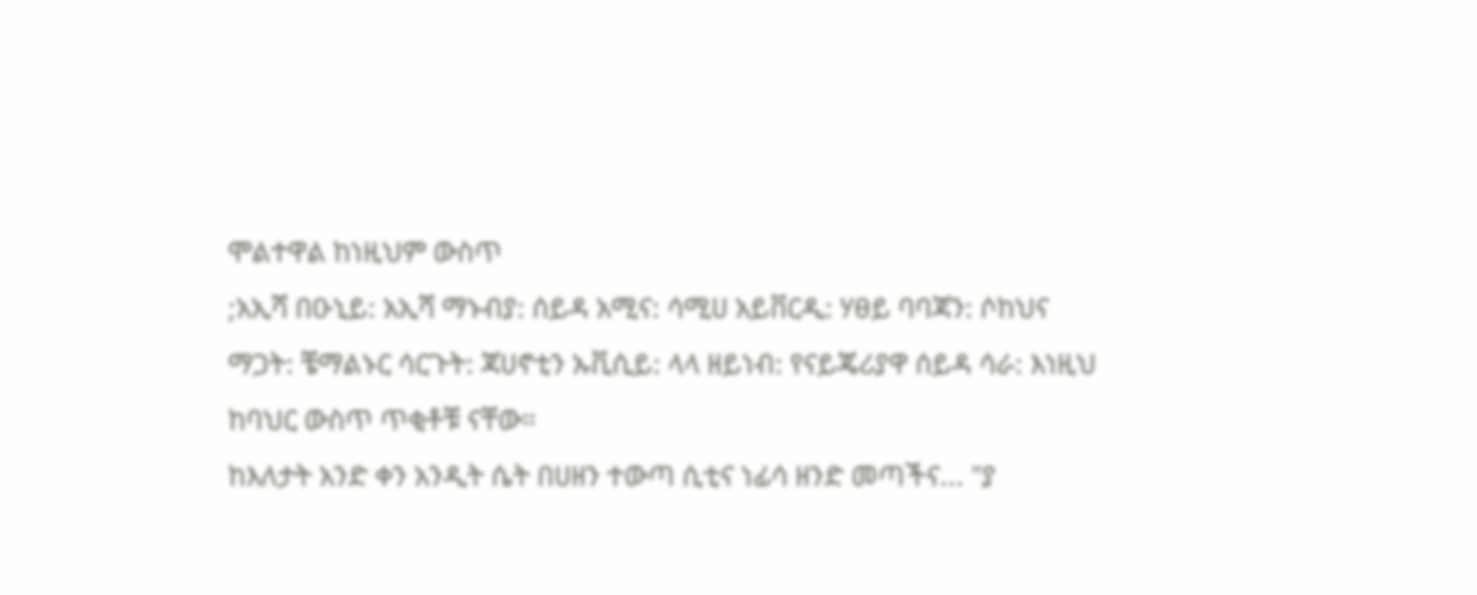ሞልተዋል ከነዚህም ውስጥ
;አኢሻ በዑኒይ: አኢሻ ማኑብያ: ሰይዳ አሚና: ሳሚሀ አይቨርዲ: ሃፀይ ባባጃን: ሶከህና ማጋት: ቼማልኑር ሳርጉት: ጃሀኖቲን ኡቪሲይ: ላላ ዘይነብ: የናይጄሪያዋ ሰይዳ ሳራ: እነዚህ ከባህር ውስጥ ጥቂቶቹ ናቸው።
ከእለታት አንድ ቀን አንዲት ሴት በሀዘን ተውጣ ሲቲና ነፊሳ ዘንድ መጣችና... "ያ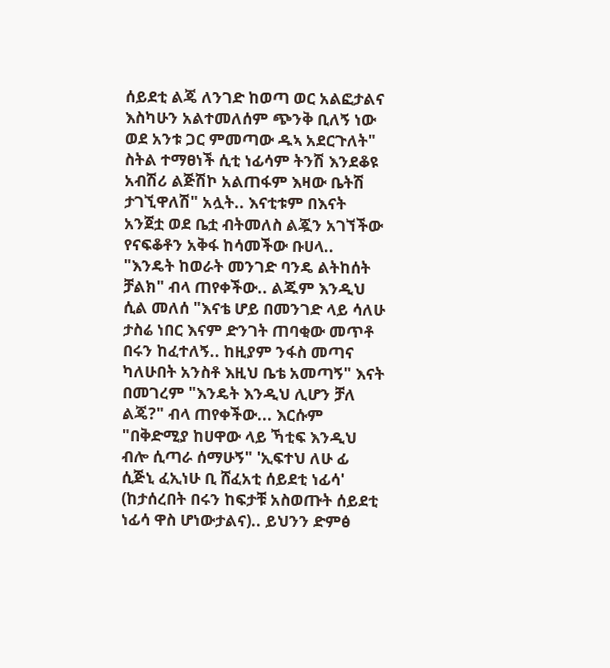ሰይደቲ ልጄ ለንገድ ከወጣ ወር አልፎታልና እስካሁን አልተመለሰም ጭንቅ ቢለኝ ነው ወደ አንቱ ጋር ምመጣው ዱኣ አደርጉለት" ስትል ተማፀነች ሲቲ ነፊሳም ትንሽ እንደቆዩ አብሽሪ ልጅሽኮ አልጠፋም እዛው ቤትሽ ታገኚዋለሽ" አሏት.. እናቲቱም በእናት አንጀቷ ወደ ቤቷ ብትመለስ ልጇን አገኘችው የናፍቆቶን አቅፋ ከሳመችው ቡሀላ.. "እንዴት ከወራት መንገድ ባንዴ ልትከሰት ቻልክ" ብላ ጠየቀችው.. ልጁም እንዲህ ሲል መለሰ "እናቴ ሆይ በመንገድ ላይ ሳለሁ ታስሬ ነበር እናም ድንገት ጠባቂው መጥቶ በሩን ከፈተለኝ.. ከዚያም ንፋስ መጣና ካለሁበት አንስቶ እዚህ ቤቴ አመጣኝ" እናት በመገረም "እንዴት እንዲህ ሊሆን ቻለ ልጄ?" ብላ ጠየቀችው... እርሱም "በቅድሚያ ከሀዋው ላይ ኻቲፍ እንዲህ ብሎ ሲጣራ ሰማሁኝ" 'ኢፍተህ ለሁ ፊ ሲጅኒ ፈኢነሁ ቢ ሸፈአቲ ሰይደቲ ነፊሳ' (ከታሰረበት በሩን ከፍታቹ አስወጡት ሰይደቲ ነፊሳ ዋስ ሆነውታልና).. ይህንን ድምፅ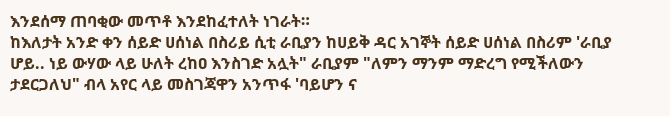እንደሰማ ጠባቂው መጥቶ እንደከፈተለት ነገራት።
ከእለታት አንድ ቀን ሰይድ ሀሰነል በስሪይ ሲቲ ራቢያን ከሀይቅ ዳር አገኞት ሰይድ ሀሰነል በስሪም 'ራቢያ ሆይ.. ነይ ውሃው ላይ ሁለት ረከዐ እንስገድ አሏት" ራቢያም "ለምን ማንም ማድረግ የሚችለውን ታደርጋለህ" ብላ አየር ላይ መስገጃዋን አንጥፋ 'ባይሆን ና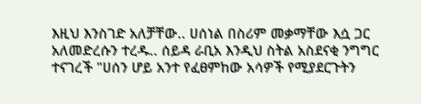እዚህ እንስገድ አለቻቸው.. ሀሰነል በስሪም መቃማቸው እሷ ጋር አለመድረሱን ተረዱ.. ሰይዳ ራቢአ እንዲህ ስትል አስደናቂ ንግግር ተናገረች "ሀሰን ሆይ አንተ የፈፀምከው አሳዎች የሚያደርጉትን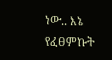ነው.. እኔ የፈፀምኩት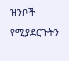ዝንቦች የሚያደርጉትን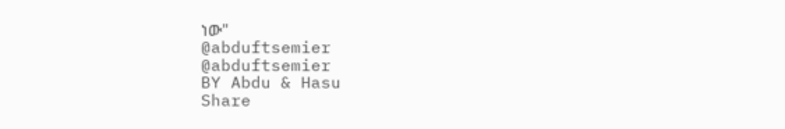ነው"
@abduftsemier
@abduftsemier
BY Abdu & Hasu
Share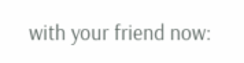with your friend now: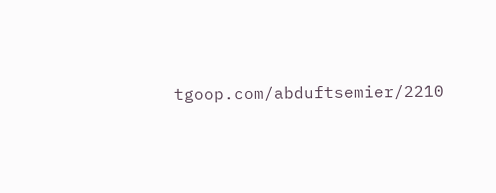tgoop.com/abduftsemier/2210